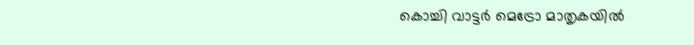കൊച്ചി വാട്ടർ മെട്രോ മാതൃകയിൽ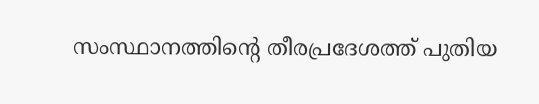സംസ്ഥാനത്തിന്റെ തീരപ്രദേശത്ത് പുതിയ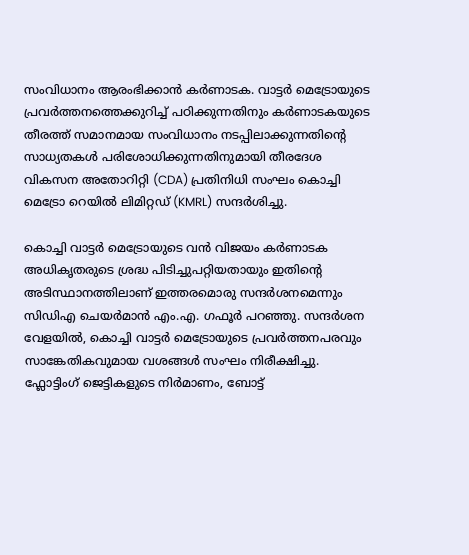സംവിധാനം ആരംഭിക്കാൻ കർണാടക. വാട്ടർ മെട്രോയുടെ പ്രവർത്തനത്തെക്കുറിച്ച് പഠിക്കുന്നതിനും കർണാടകയുടെ തീരത്ത് സമാനമായ സംവിധാനം നടപ്പിലാക്കുന്നതിന്റെ സാധ്യതകൾ പരിശോധിക്കുന്നതിനുമായി തീരദേശ വികസന അതോറിറ്റി (CDA) പ്രതിനിധി സംഘം കൊച്ചി മെട്രോ റെയിൽ ലിമിറ്റഡ് (KMRL) സന്ദർശിച്ചു.

കൊച്ചി വാട്ടർ മെട്രോയുടെ വൻ വിജയം കർണാടക അധികൃതരുടെ ശ്രദ്ധ പിടിച്ചുപറ്റിയതായും ഇതിന്റെ അടിസ്ഥാനത്തിലാണ് ഇത്തരമൊരു സന്ദർശനമെന്നും സിഡിഎ ചെയർമാൻ എം.എ. ഗഫൂർ പറഞ്ഞു. സന്ദർശന വേളയിൽ, കൊച്ചി വാട്ടർ മെട്രോയുടെ പ്രവർത്തനപരവും സാങ്കേതികവുമായ വശങ്ങൾ സംഘം നിരീക്ഷിച്ചു. ഫ്ലോട്ടിംഗ് ജെട്ടികളുടെ നിർമാണം, ബോട്ട്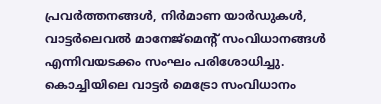പ്രവർത്തനങ്ങൾ, നിർമാണ യാർഡുകൾ, വാട്ടർലെവൽ മാനേജ്മെന്റ് സംവിധാനങ്ങൾ എന്നിവയടക്കം സംഘം പരിശോധിച്ചു. കൊച്ചിയിലെ വാട്ടർ മെട്രോ സംവിധാനം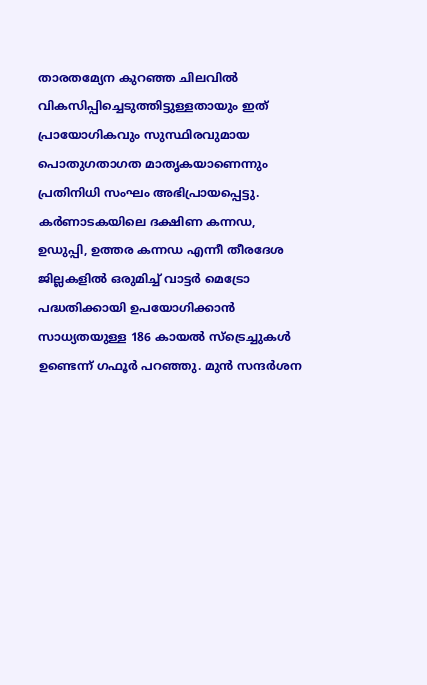താരതമ്യേന കുറഞ്ഞ ചിലവിൽ വികസിപ്പിച്ചെടുത്തിട്ടുള്ളതായും ഇത് പ്രായോഗികവും സുസ്ഥിരവുമായ പൊതുഗതാഗത മാതൃകയാണെന്നും പ്രതിനിധി സംഘം അഭിപ്രായപ്പെട്ടു.
കർണാടകയിലെ ദക്ഷിണ കന്നഡ, ഉഡുപ്പി, ഉത്തര കന്നഡ എന്നീ തീരദേശ ജില്ലകളിൽ ഒരുമിച്ച് വാട്ടർ മെട്രോ പദ്ധതിക്കായി ഉപയോഗിക്കാൻ സാധ്യതയുള്ള 186 കായൽ സ്ട്രെച്ചുകൾ ഉണ്ടെന്ന് ഗഫൂർ പറഞ്ഞു. മുൻ സന്ദർശന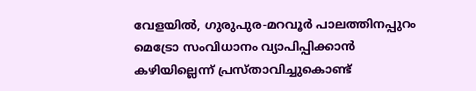വേളയിൽ, ഗുരുപുര-മറവൂർ പാലത്തിനപ്പുറം മെട്രോ സംവിധാനം വ്യാപിപ്പിക്കാൻ കഴിയില്ലെന്ന് പ്രസ്താവിച്ചുകൊണ്ട്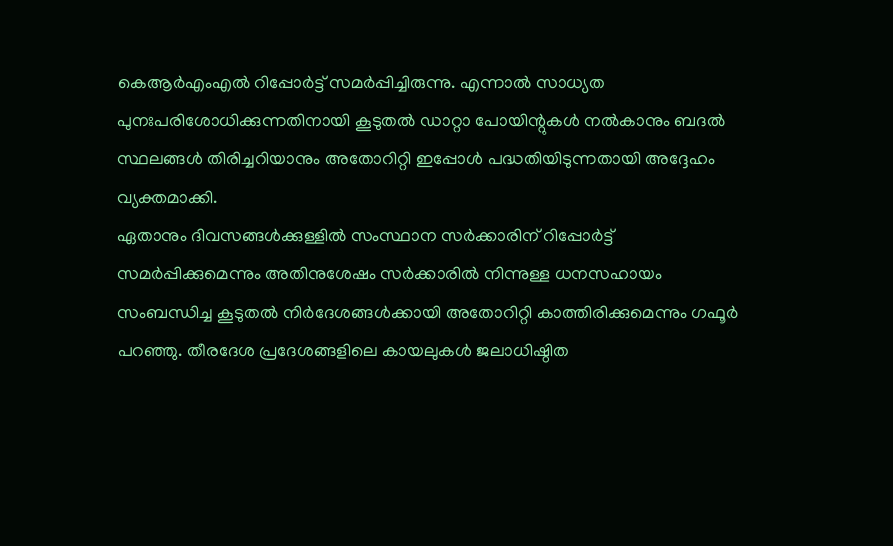കെആർഎംഎൽ റിപ്പോർട്ട് സമർപ്പിച്ചിരുന്നു. എന്നാൽ സാധ്യത പുനഃപരിശോധിക്കുന്നതിനായി കൂടുതൽ ഡാറ്റാ പോയിന്റുകൾ നൽകാനും ബദൽ സ്ഥലങ്ങൾ തിരിച്ചറിയാനും അതോറിറ്റി ഇപ്പോൾ പദ്ധതിയിടുന്നതായി അദ്ദേഹം വ്യക്തമാക്കി.
ഏതാനും ദിവസങ്ങൾക്കുള്ളിൽ സംസ്ഥാന സർക്കാരിന് റിപ്പോർട്ട് സമർപ്പിക്കുമെന്നും അതിനുശേഷം സർക്കാരിൽ നിന്നുള്ള ധനസഹായം സംബന്ധിച്ച കൂടുതൽ നിർദേശങ്ങൾക്കായി അതോറിറ്റി കാത്തിരിക്കുമെന്നും ഗഫൂർ പറഞ്ഞു. തീരദേശ പ്രദേശങ്ങളിലെ കായലുകൾ ജലാധിഷ്ഠിത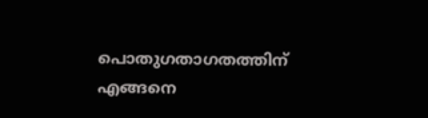പൊതുഗതാഗതത്തിന് എങ്ങനെ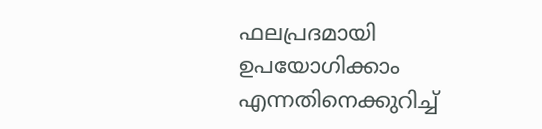ഫലപ്രദമായി ഉപയോഗിക്കാം എന്നതിനെക്കുറിച്ച്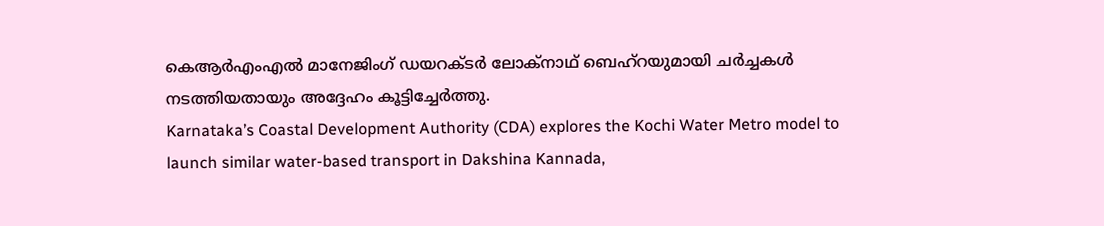കെആർഎംഎൽ മാനേജിംഗ് ഡയറക്ടർ ലോക്നാഥ് ബെഹ്റയുമായി ചർച്ചകൾ നടത്തിയതായും അദ്ദേഹം കൂട്ടിച്ചേർത്തു.
Karnataka’s Coastal Development Authority (CDA) explores the Kochi Water Metro model to launch similar water-based transport in Dakshina Kannada,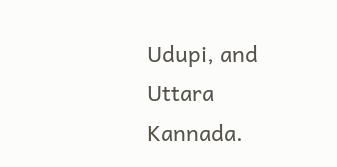Udupi, and Uttara Kannada.